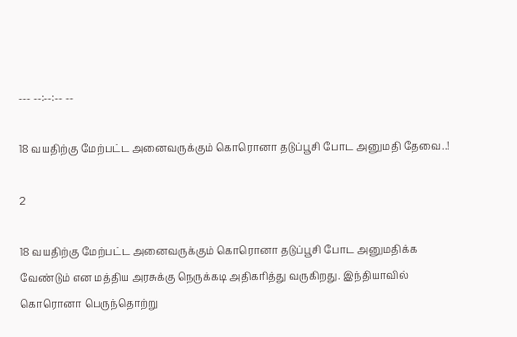--- --:--:-- --

18 வயதிற்கு மேற்பட்ட அனைவருக்கும் கொரொனா தடுப்பூசி போட அனுமதி தேவை..!

2

18 வயதிற்கு மேற்பட்ட அனைவருக்கும் கொரொனா தடுப்பூசி போட அனுமதிக்க வேண்டும் என மத்திய அரசுக்கு நெருக்கடி அதிகரித்து வருகிறது. இந்தியாவில் கொரொனா பெருந்தொற்று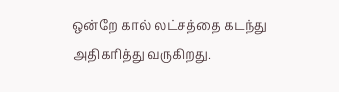ஒன்றே கால் லட்சத்தை கடந்து அதிகரித்து வருகிறது.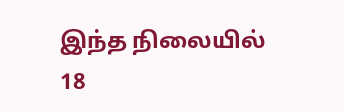இந்த நிலையில் 18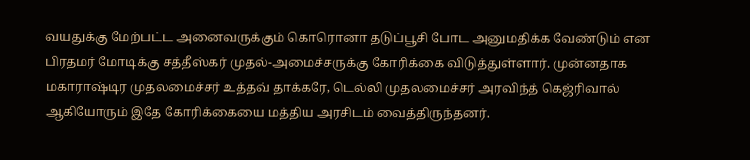வயதுக்கு மேற்பட்ட அனைவருக்கும் கொரொனா தடுப்பூசி போட அனுமதிக்க வேண்டும் என பிரதமர் மோடிக்கு சத்தீஸ்கர் முதல்-அமைச்சருக்கு கோரிக்கை விடுத்துள்ளார். முன்னதாக மகாராஷ்டிர முதலமைச்சர் உத்தவ் தாக்கரே, டெல்லி முதலமைச்சர் அரவிந்த் கெஜ்ரிவால் ஆகியோரும் இதே கோரிக்கையை மத்திய அரசிடம் வைத்திருந்தனர்.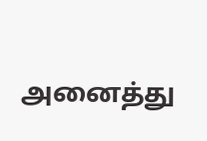அனைத்து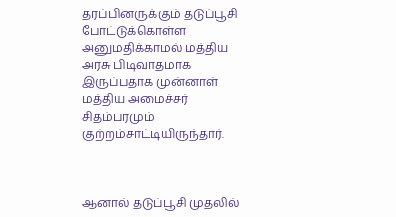தரப்பினருக்கும் தடுப்பூசி போட்டுக்கொள்ள அனுமதிக்காமல் மத்திய அரசு பிடிவாதமாக இருப்பதாக முன்னாள் மத்திய அமைச்சர் சிதம்பரமும் குற்றம்சாட்டியிருந்தார்.



ஆனால் தடுப்பூசி முதலில்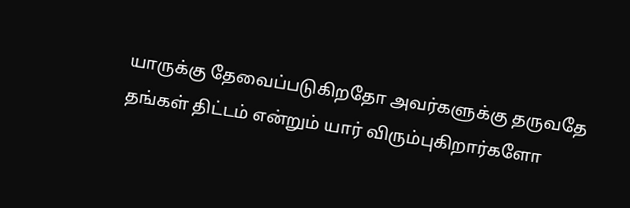யாருக்கு தேவைப்படுகிறதோ அவர்களுக்கு தருவதே தங்கள் திட்டம் என்றும் யார் விரும்புகிறார்களோ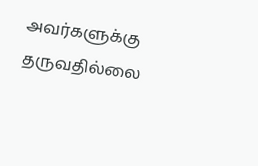அவர்களுக்கு தருவதில்லை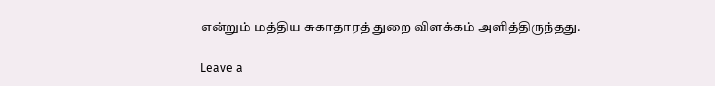என்றும் மத்திய சுகாதாரத் துறை விளக்கம் அளித்திருந்தது.

Leave a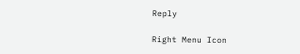Reply

Right Menu Icon